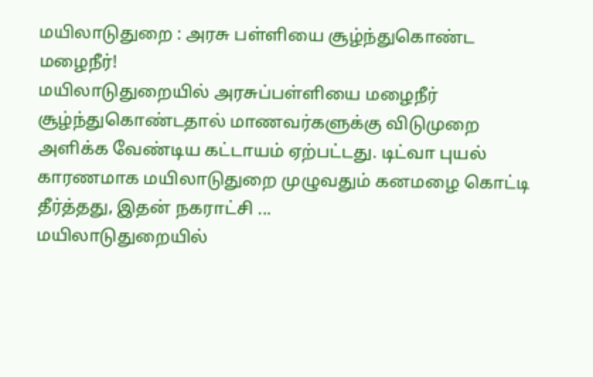மயிலாடுதுறை : அரசு பள்ளியை சூழ்ந்துகொண்ட மழைநீர்!
மயிலாடுதுறையில் அரசுப்பள்ளியை மழைநீர் சூழ்ந்துகொண்டதால் மாணவர்களுக்கு விடுமுறை அளிக்க வேண்டிய கட்டாயம் ஏற்பட்டது. டிட்வா புயல் காரணமாக மயிலாடுதுறை முழுவதும் கனமழை கொட்டி தீர்த்தது, இதன் நகராட்சி ...
மயிலாடுதுறையில்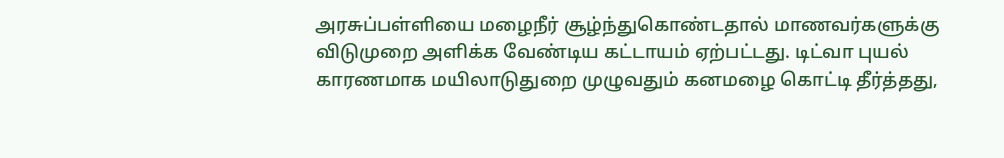அரசுப்பள்ளியை மழைநீர் சூழ்ந்துகொண்டதால் மாணவர்களுக்கு விடுமுறை அளிக்க வேண்டிய கட்டாயம் ஏற்பட்டது. டிட்வா புயல் காரணமாக மயிலாடுதுறை முழுவதும் கனமழை கொட்டி தீர்த்தது,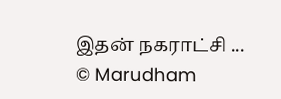இதன் நகராட்சி ...
© Marudham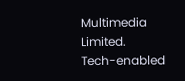Multimedia Limited.
Tech-enabled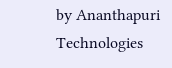by Ananthapuri Technologies